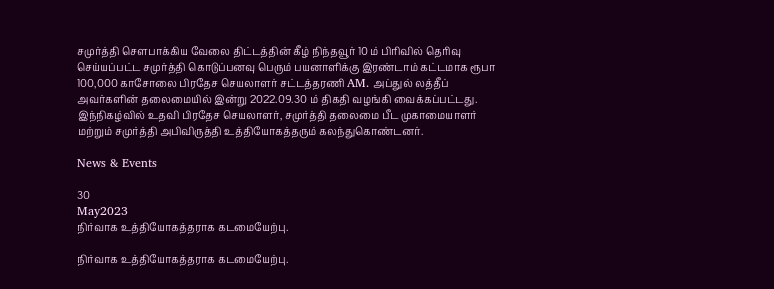சமுர்த்தி சௌபாக்கிய வேலை திட்டத்தின் கீழ் நிந்தவூர் 10 ம் பிரிவில் தெரிவு செய்யப்பட்ட சமுர்த்தி கொடுப்பனவு பெரும் பயனாளிக்கு இரண்டாம் கட்டமாக ரூபா 100,000 காசோலை பிரதேச செயலாளர் சட்டத்தரணி AM. அப்துல் லத்தீப் அவர்களின் தலைமையில் இன்று 2022.09.30 ம் திகதி வழங்கி வைக்கப்பட்டது.
இந்நிகழ்வில் உதவி பிரதேச செயலாளர், சமுர்த்தி தலைமை பீட முகாமையாளர் மற்றும் சமுர்த்தி அபிவிருத்தி உத்தியோகத்தரும் கலந்துகொண்டனர்.

News & Events

30
May2023
நிர்வாக உத்தியோகத்தராக கடமையேற்பு.

நிர்வாக உத்தியோகத்தராக கடமையேற்பு.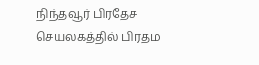நிந்தவூர் பிரதேச செயலகத்தில் பிரதம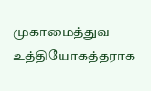முகாமைத்துவ உத்தியோகத்தராக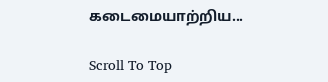கடைமையாற்றிய...

Scroll To Top